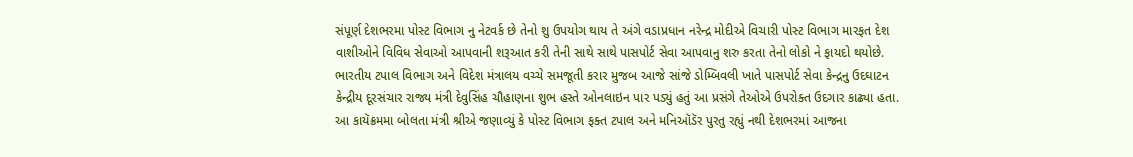સંપૂર્ણ દેશભરમા પોસ્ટ વિભાગ નુ નેટવર્ક છે તેનો શુ ઉપયોગ થાય તે અંગે વડાપ્રધાન નરેન્દ્ર મોદીએ વિચારી પોસ્ટ વિભાગ મારફત દેશ વાશીઓને વિવિધ સેવાઓ આપવાની શરૂઆત કરી તેની સાથે સાથે પાસપોર્ટ સેવા આપવાનુ શરુ કરતા તેનો લોકો ને ફાયદો થયોછે.
ભારતીય ટપાલ વિભાગ અને વિદેશ મંત્રાલય વચ્ચે સમજૂતી કરાર મુજબ આજે સાંજે ડોમ્બિવલી ખાતે પાસપોર્ટ સેવા કેન્દ્રનુ ઉદઘાટન કેન્દ્રીય દૂરસંચાર રાજ્ય મંત્રી દેવુસિંહ ચૌહાણના શુભ હસ્તે ઓનલાઇન પાર પડ્યું હતું આ પ્રસંગે તેઓએ ઉપરોક્ત ઉદગાર કાઢ્યા હતા.
આ કાયૅક્રમમા બોલતા મંત્રી શ્રીએ જણાવ્યું કે પોસ્ટ વિભાગ ફક્ત ટપાલ અને મનિઑડૅર પુરતુ રહ્યું નથી દેશભરમાં આજના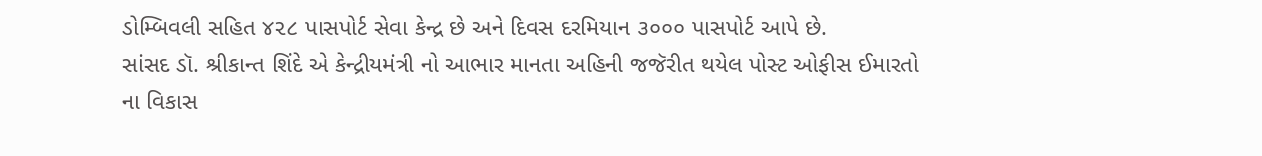ડોમ્બિવલી સહિત ૪૨૮ પાસપોર્ટ સેવા કેન્દ્ર છે અને દિવસ દરમિયાન ૩૦૦૦ પાસપોર્ટ આપે છે.
સાંસદ ડૉ. શ્રીકાન્ત શિંદે એ કેન્દ્રીયમંત્રી નો આભાર માનતા અહિની જજૅરીત થયેલ પોસ્ટ ઓફીસ ઈમારતો ના વિકાસ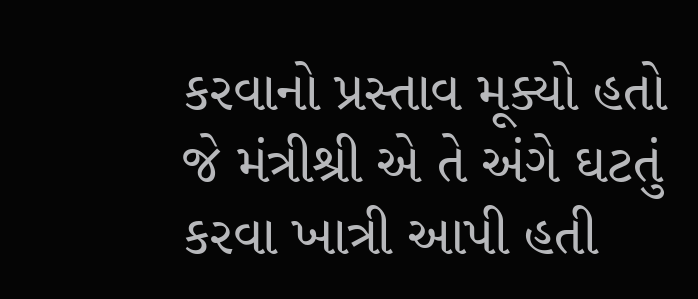કરવાનો પ્રસ્તાવ મૂક્યો હતો જે મંત્રીશ્રી એ તે અંગે ઘટતું કરવા ખાત્રી આપી હતી